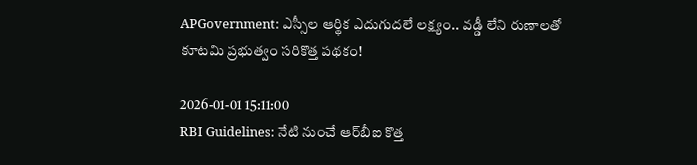APGovernment: ఎస్సీల ఆర్థిక ఎదుగుదలే లక్ష్యం.. వడ్డీ లేని రుణాలతో కూటమి ప్రభుత్వం సరికొత్త పథకం!

2026-01-01 15:11:00
RBI Guidelines: నేటి నుంచే ఆర్‌బీఐ కొత్త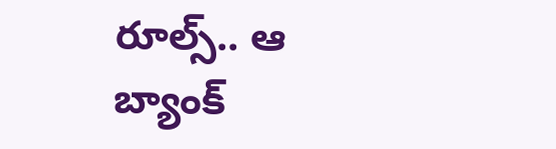రూల్స్.. ఆ బ్యాంక్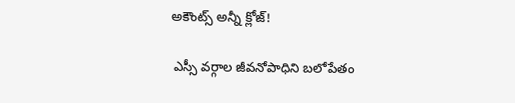అకౌంట్స్ అన్నీ క్లోజ్!

 ఎస్సీ వర్గాల జీవనోపాధిని బలోపేతం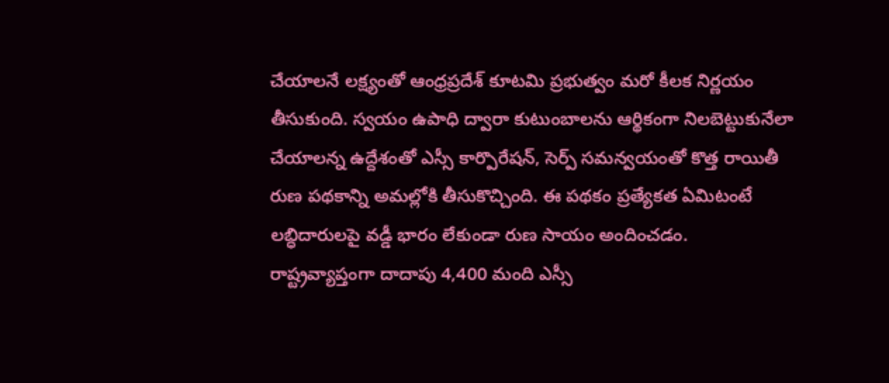చేయాలనే లక్ష్యంతో ఆంధ్రప్రదేశ్ కూటమి ప్రభుత్వం మరో కీలక నిర్ణయం తీసుకుంది. స్వయం ఉపాధి ద్వారా కుటుంబాలను ఆర్థికంగా నిలబెట్టుకునేలా చేయాలన్న ఉద్దేశంతో ఎస్సీ కార్పొరేషన్, సెర్ప్ సమన్వయంతో కొత్త రాయితీ రుణ పథకాన్ని అమల్లోకి తీసుకొచ్చింది. ఈ పథకం ప్రత్యేకత ఏమిటంటే లబ్ధిదారులపై వడ్డీ భారం లేకుండా రుణ సాయం అందించడం. రాష్ట్రవ్యాప్తంగా దాదాపు 4,400 మంది ఎస్సీ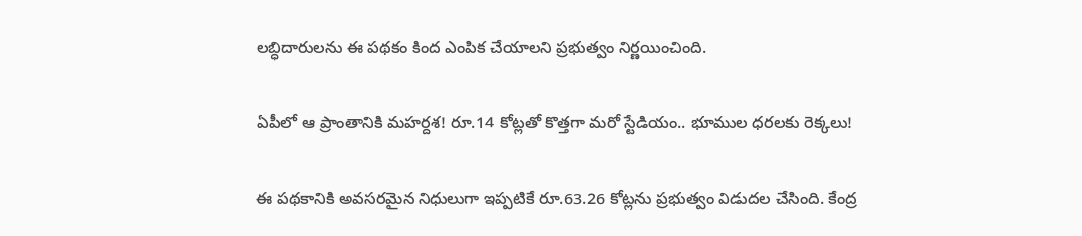లబ్ధిదారులను ఈ పథకం కింద ఎంపిక చేయాలని ప్రభుత్వం నిర్ణయించింది.

ఏపీలో ఆ ప్రాంతానికి మహర్దశ! రూ.14 కోట్లతో కొత్తగా మరో స్టేడియం.. భూముల ధరలకు రెక్కలు!

ఈ పథకానికి అవసరమైన నిధులుగా ఇప్పటికే రూ.63.26 కోట్లను ప్రభుత్వం విడుదల చేసింది. కేంద్ర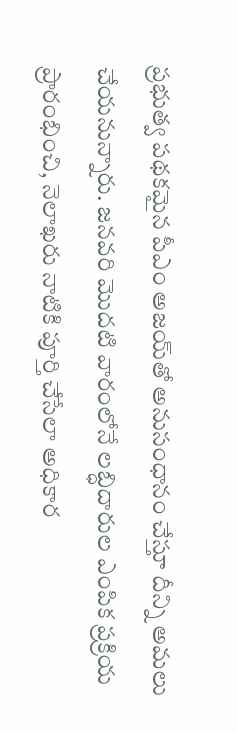ప్రభుత్వ పథకమైన పీఎం అజయ్‌తో అనుసంధానం చేస్తూ దీన్ని అమలు చేయనున్నారు. జనవరి మొదటి వారంలోనే లబ్ధిదారుల ఎంపిక ప్రక్రియ ప్రారంభించి, నెలాఖరు నాటికి పూర్తి చేసేలా అధికార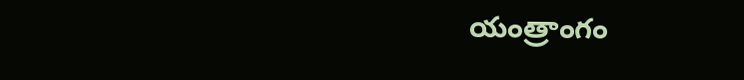యంత్రాంగం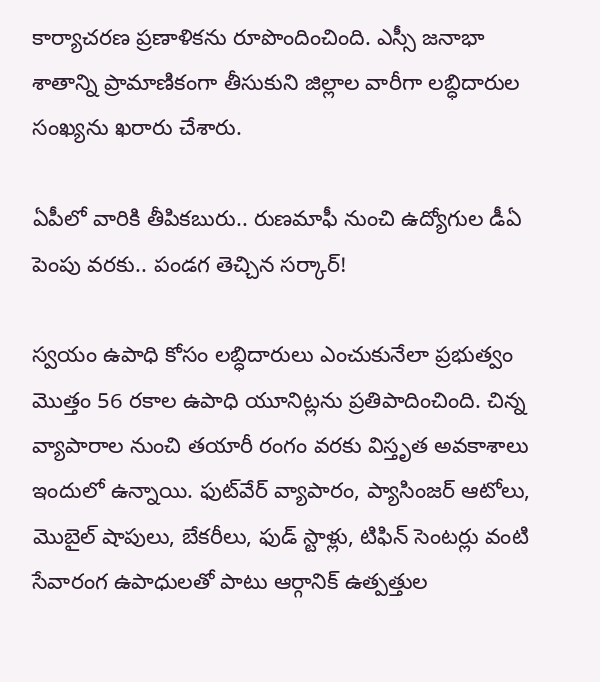కార్యాచరణ ప్రణాళికను రూపొందించింది. ఎస్సీ జనాభా శాతాన్ని ప్రామాణికంగా తీసుకుని జిల్లాల వారీగా లబ్ధిదారుల సంఖ్యను ఖరారు చేశారు.

ఏపీలో వారికి తీపికబురు.. రుణమాఫీ నుంచి ఉద్యోగుల డీఏ పెంపు వరకు.. పండగ తెచ్చిన సర్కార్!

స్వయం ఉపాధి కోసం లబ్ధిదారులు ఎంచుకునేలా ప్రభుత్వం మొత్తం 56 రకాల ఉపాధి యూనిట్లను ప్రతిపాదించింది. చిన్న వ్యాపారాల నుంచి తయారీ రంగం వరకు విస్తృత అవకాశాలు ఇందులో ఉన్నాయి. ఫుట్‌వేర్ వ్యాపారం, ప్యాసింజర్ ఆటోలు, మొబైల్ షాపులు, బేకరీలు, ఫుడ్ స్టాళ్లు, టిఫిన్ సెంటర్లు వంటి సేవారంగ ఉపాధులతో పాటు ఆర్గానిక్ ఉత్పత్తుల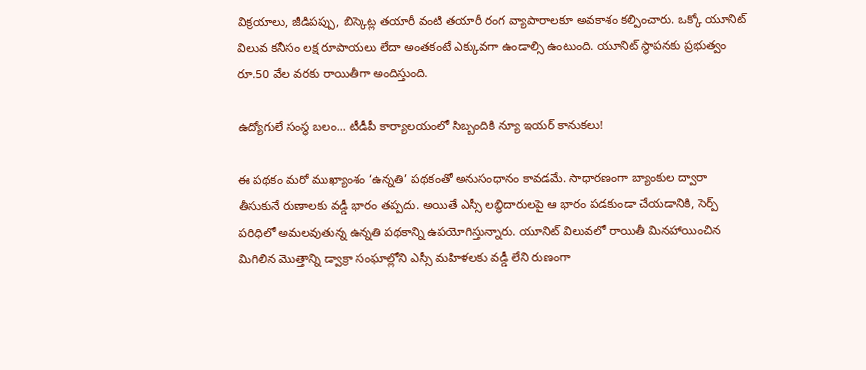విక్రయాలు, జీడిపప్పు, బిస్కెట్ల తయారీ వంటి తయారీ రంగ వ్యాపారాలకూ అవకాశం కల్పించారు. ఒక్కో యూనిట్ విలువ కనీసం లక్ష రూపాయలు లేదా అంతకంటే ఎక్కువగా ఉండాల్సి ఉంటుంది. యూనిట్ స్థాపనకు ప్రభుత్వం రూ.50 వేల వరకు రాయితీగా అందిస్తుంది.

ఉద్యోగులే సంస్థ బలం... టీడీపీ కార్యాలయంలో సిబ్బందికి న్యూ ఇయర్ కానుకలు!

ఈ పథకం మరో ముఖ్యాంశం ‘ఉన్నతి’ పథకంతో అనుసంధానం కావడమే. సాధారణంగా బ్యాంకుల ద్వారా తీసుకునే రుణాలకు వడ్డీ భారం తప్పదు. అయితే ఎస్సీ లబ్ధిదారులపై ఆ భారం పడకుండా చేయడానికి, సెర్ప్ పరిధిలో అమలవుతున్న ఉన్నతి పథకాన్ని ఉపయోగిస్తున్నారు. యూనిట్ విలువలో రాయితీ మినహాయించిన మిగిలిన మొత్తాన్ని డ్వాక్రా సంఘాల్లోని ఎస్సీ మహిళలకు వడ్డీ లేని రుణంగా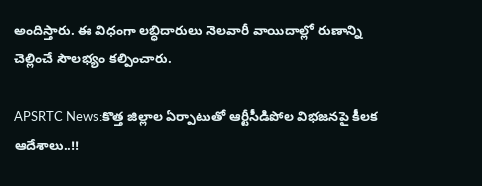అందిస్తారు. ఈ విధంగా లబ్ధిదారులు నెలవారీ వాయిదాల్లో రుణాన్ని చెల్లించే సౌలభ్యం కల్పించారు.

APSRTC News:కొత్త జిల్లాల ఏర్పాటుతో ఆర్టీసీడిపోల విభజనపై కీలక ఆదేశాలు..!!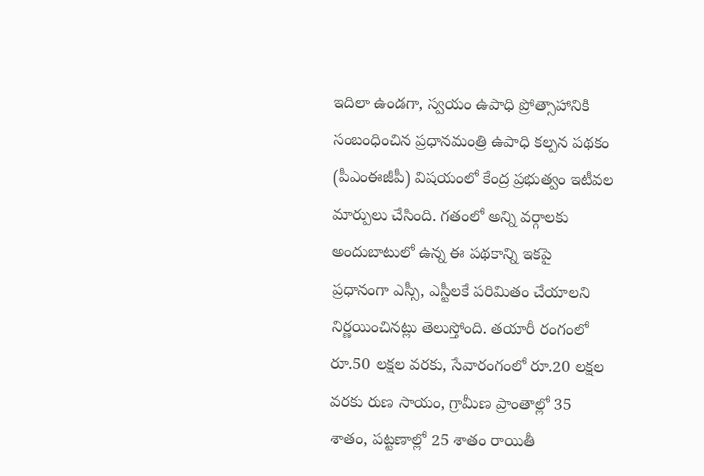ఇదిలా ఉండగా, స్వయం ఉపాధి ప్రోత్సాహానికి సంబంధించిన ప్రధానమంత్రి ఉపాధి కల్పన పథకం (పీఎంఈజీపీ) విషయంలో కేంద్ర ప్రభుత్వం ఇటీవల మార్పులు చేసింది. గతంలో అన్ని వర్గాలకు అందుబాటులో ఉన్న ఈ పథకాన్ని ఇకపై ప్రధానంగా ఎస్సీ, ఎస్టీలకే పరిమితం చేయాలని నిర్ణయించినట్లు తెలుస్తోంది. తయారీ రంగంలో రూ.50 లక్షల వరకు, సేవారంగంలో రూ.20 లక్షల వరకు రుణ సాయం, గ్రామీణ ప్రాంతాల్లో 35 శాతం, పట్టణాల్లో 25 శాతం రాయితీ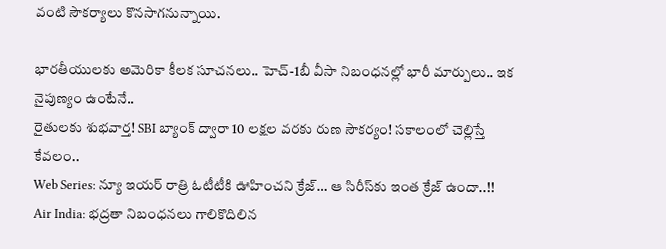వంటి సౌకర్యాలు కొనసాగనున్నాయి.

భారతీయులకు అమెరికా కీలక సూచనలు.. హెచ్‌-1బీ వీసా నిబంధనల్లో భారీ మార్పులు.. ఇక నైపుణ్యం ఉంటేనే..
రైతులకు శుభవార్త! SBI బ్యాంక్ ద్వారా 10 లక్షల వరకు రుణ సౌకర్యం! సకాలంలో చెల్లిస్తే కేవలం..
Web Series: న్యూ ఇయర్ రాత్రి ఓటీటీకి ఊహించని క్రేజ్… ఆ సిరీస్‌కు ఇంత క్రేజ్ ఉందా..!!
Air India: భద్రతా నిబంధనలు గాలికొదిలిన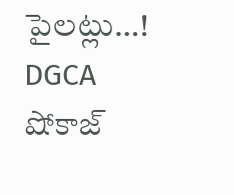పైలట్లు…! DGCA షోకాజ్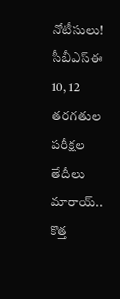నోటీసులు!
సీబీఎస్‌ఈ 10, 12 తరగతుల పరీక్షల తేదీలు మారాయ్‌.. కొత్త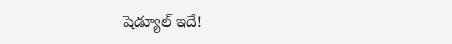షెడ్యూల్‌ ఇదే!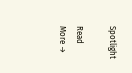Spotlight

Read More →